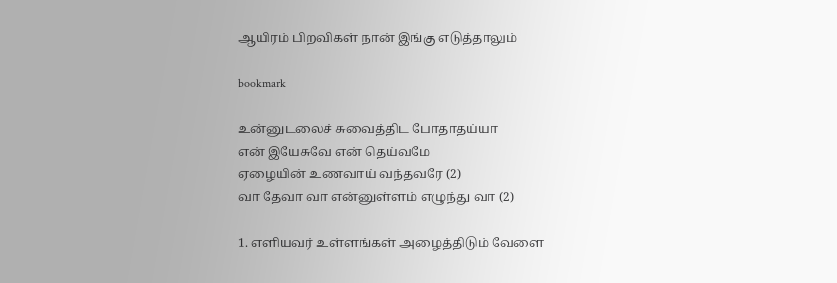ஆயிரம் பிறவிகள் நான் இங்கு எடுத்தாலும்

bookmark

உன்னுடலைச் சுவைத்திட போதாதய்யா
என் இயேசுவே என் தெய்வமே
ஏழையின் உணவாய் வந்தவரே (2)
வா தேவா வா என்னுள்ளம் எழுந்து வா (2)

1. எளியவர் உள்ளங்கள் அழைத்திடும் வேளை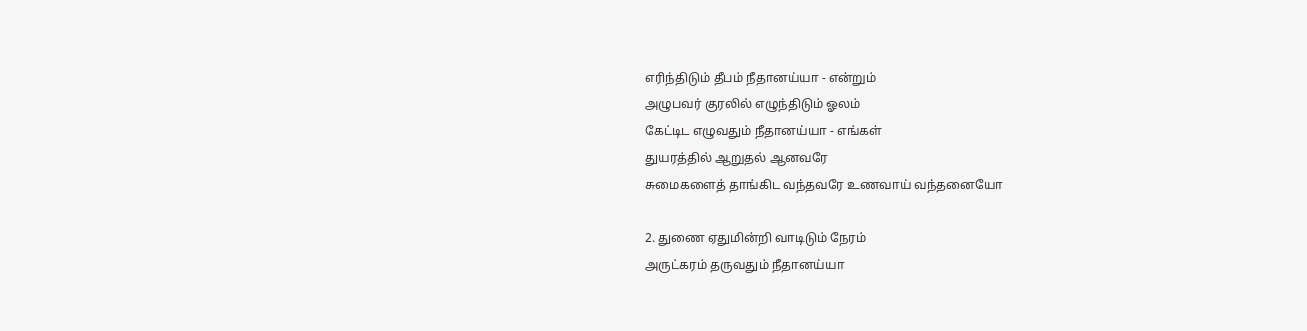எரிந்திடும் தீபம் நீதானய்யா - என்றும்
அழுபவர் குரலில் எழுந்திடும் ஓலம்
கேட்டிட எழுவதும் நீதானய்யா - எங்கள்
துயரத்தில் ஆறுதல் ஆனவரே
சுமைகளைத் தாங்கிட வந்தவரே உணவாய் வந்தனையோ

2. துணை ஏதுமின்றி வாடிடும் நேரம்
அருட்கரம் தருவதும் நீதானய்யா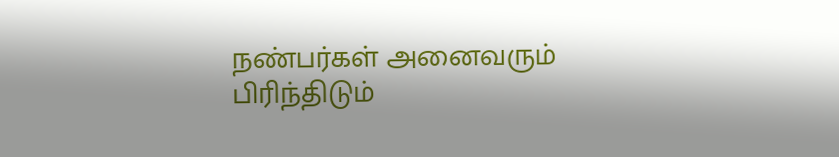நண்பர்கள் அனைவரும் பிரிந்திடும்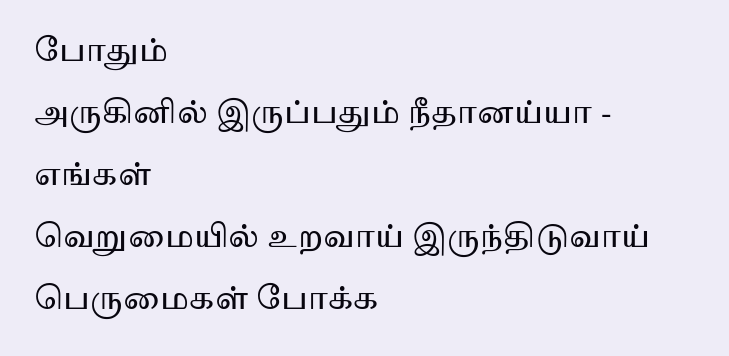போதும்
அருகினில் இருப்பதும் நீதானய்யா - எங்கள்
வெறுமையில் உறவாய் இருந்திடுவாய்
பெருமைகள் போக்க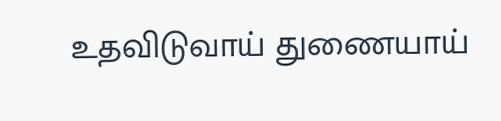உதவிடுவாய் துணையாய்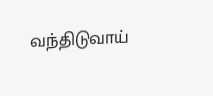வந்திடுவாய்